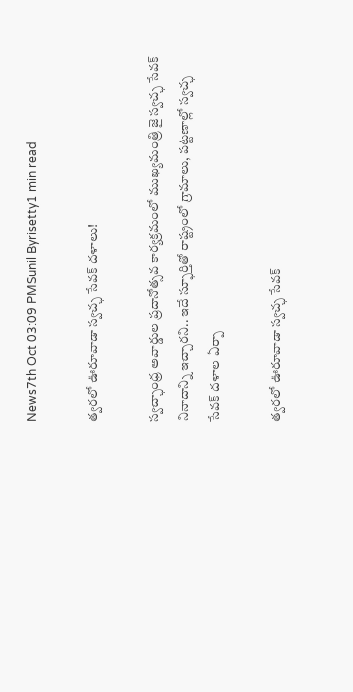News7th Oct 03:09 PMSunil Byrisetty1 min read

త్వ‌ర‌లో ఊరూవాడా స్వచ్ఛ సేవ‌క్ ద‌ళాలు!

స్వ‌చ్ఛాంధ్ర అవార్డుల ప్ర‌దానోత్స‌వ కార్య‌క్ర‌మంలో ముఖ్య‌మంత్రి జై స్వ‌చ్ఛ సేవ‌క్ నినాదాన్ని ఇచ్చార‌ని.. ఇదే స్ఫూర్తితో రాష్ట్రంలో గ్రామాలు, ప‌ట్ట‌ణాల్లో స్వ‌చ్ఛ సేవ‌క్ ద‌ళాల ఏర్పా

త్వ‌ర‌లో ఊరూవాడా స్వచ్ఛ సేవ‌క్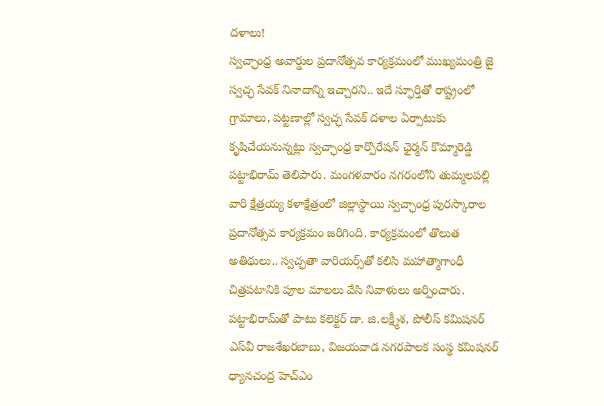ద‌ళాలు!
స్వ‌చ్ఛాంధ్ర అవార్డుల ప్ర‌దానోత్స‌వ కార్య‌క్ర‌మంలో ముఖ్య‌మంత్రి జై స్వ‌చ్ఛ సేవ‌క్ నినాదాన్ని ఇచ్చార‌ని.. ఇదే స్ఫూర్తితో రాష్ట్రంలో గ్రామాలు, ప‌ట్ట‌ణాల్లో స్వ‌చ్ఛ సేవ‌క్ ద‌ళాల ఏర్పాటుకు కృషిచేయ‌నున్న‌ట్లు స్వ‌చ్ఛాంధ్ర కార్పొరేష‌న్ ఛైర్మ‌న్ కొమ్మారెడ్డి ప‌ట్టాభిరామ్ తెలిపారు. మంగ‌ళ‌వారం న‌గ‌రంలోని తుమ్మ‌ల‌ప‌ల్లి వారి క్షేత్ర‌య్య క‌ళాక్షేత్రంలో జిల్లాస్థాయి స్వ‌చ్ఛాంధ్ర పుర‌స్కారాల ప్ర‌దానోత్స‌వ కార్య‌క్ర‌మం జ‌రిగింది. కార్య‌క్ర‌మంలో తొలుత అతిథులు.. స్వ‌చ్ఛతా వారియ‌ర్స్‌తో క‌లిసి మ‌హాత్మాగాంధీ చిత్ర‌ప‌టానికి పూల మాల‌లు వేసి నివాళులు అర్పించారు. ప‌ట్టాభిరామ్‌తో పాటు క‌లెక్ట‌ర్ డా. జి.ల‌క్ష్మీశ‌, పోలీస్ క‌మిష‌న‌ర్ ఎస్‌వీ రాజ‌శేఖ‌ర‌బాబు, విజ‌య‌వాడ న‌గ‌ర‌పాల‌క సంస్థ క‌మిష‌న‌ర్ ధ్యాన‌చంద్ర హెచ్ఎం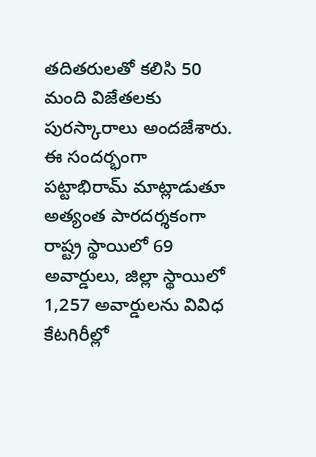త‌దిత‌రుల‌తో క‌లిసి 50 మంది విజేత‌ల‌కు పుర‌స్కారాలు అంద‌జేశారు. ఈ సంద‌ర్భంగా ప‌ట్టాభిరామ్ మాట్లాడుతూ అత్యంత పార‌ద‌ర్శ‌కంగా రాష్ట్ర స్థాయిలో 69 అవార్డులు, జిల్లా స్థాయిలో 1,257 అవార్డుల‌ను వివిధ కేట‌గిరీల్లో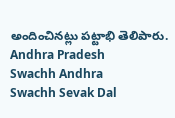అందించిన‌ట్లు ప‌ట్టాభి తెలిపారు.
Andhra Pradesh
Swachh Andhra
Swachh Sevak Dal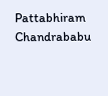Pattabhiram
Chandrababu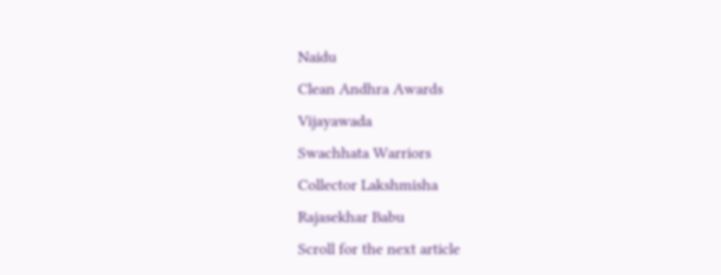Naidu
Clean Andhra Awards
Vijayawada
Swachhata Warriors
Collector Lakshmisha
Rajasekhar Babu
Scroll for the next article